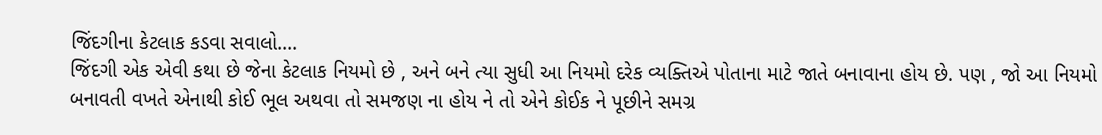જિંદગીના કેટલાક કડવા સવાલો....
જિંદગી એક એવી કથા છે જેના કેટલાક નિયમો છે , અને બને ત્યા સુધી આ નિયમો દરેક વ્યક્તિએ પોતાના માટે જાતે બનાવાના હોય છે. પણ , જો આ નિયમો બનાવતી વખતે એનાથી કોઈ ભૂલ અથવા તો સમજણ ના હોય ને તો એને કોઈક ને પૂછીને સમગ્ર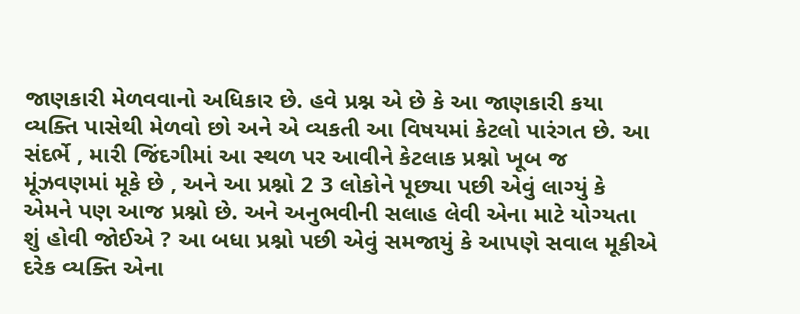જાણકારી મેળવવાનો અધિકાર છે. હવે પ્રશ્ન એ છે કે આ જાણકારી કયા વ્યક્તિ પાસેથી મેળવો છો અને એ વ્યકતી આ વિષયમાં કેટલો પારંગત છે. આ સંદર્ભે , મારી જિંદગીમાં આ સ્થળ પર આવીને કેટલાક પ્રશ્નો ખૂબ જ મૂંઝવણમાં મૂકે છે , અને આ પ્રશ્નો 2 3 લોકોને પૂછ્યા પછી એવું લાગ્યું કે એમને પણ આજ પ્રશ્નો છે. અને અનુભવીની સલાહ લેવી એના માટે યોગ્યતા શું હોવી જોઈએ ? આ બધા પ્રશ્નો પછી એવું સમજાયું કે આપણે સવાલ મૂકીએ દરેક વ્યક્તિ એના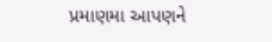પ્રમાણમા આપણને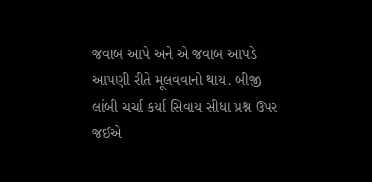જવાબ આપે અને એ જવાબ આપડે આપણી રીતે મૂલવવાનો થાય. બીજી લાંબી ચર્ચા કર્યા સિવાય સીધા પ્રશ્ન ઉપર જઈએ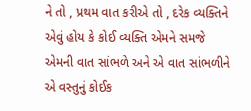ને તો , પ્રથમ વાત કરીએ તો , દરેક વ્યક્તિને એવું હોય કે કોઈ વ્યક્તિ એમને સમજે એમની વાત સાંભળે અને એ વાત સાંભળીને એ વસ્તુનું કોઈક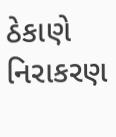ઠેકાણે નિરાકરણ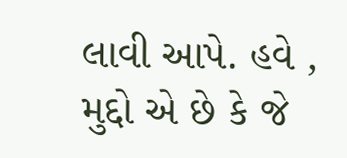લાવી આપે. હવે , મુદ્દો એ છે કે જે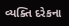વ્યક્તિ દરેકના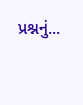પ્રશ્નનું...